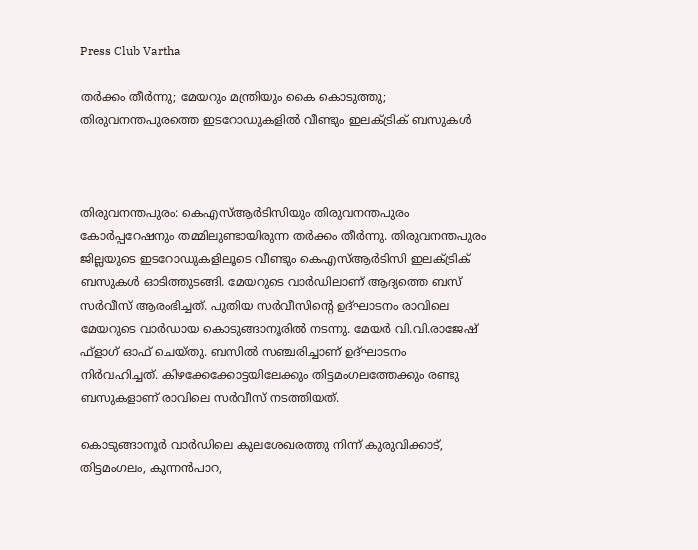Press Club Vartha

തര്‍ക്കം തീര്‍ന്നു; മേയറും മന്ത്രിയും കൈ കൊടുത്തു; തിരുവനന്തപുരത്തെ ഇടറോഡുകളില്‍ വീണ്ടും ഇലക്ട്രിക് ബസുകള്‍



തിരുവനന്തപുരം: കെഎസ്ആര്‍ടിസിയും തിരുവനന്തപുരം കോര്‍പ്പറേഷനും തമ്മിലുണ്ടായിരുന്ന തര്‍ക്കം തീര്‍ന്നു. തിരുവനന്തപുരം ജില്ലയുടെ ഇടറോഡുകളിലൂടെ വീണ്ടും കെഎസ്ആര്‍ടിസി ഇലക്ട്രിക് ബസുകള്‍ ഓടിത്തുടങ്ങി. മേയറുടെ വാര്‍ഡിലാണ് ആദ്യത്തെ ബസ് സര്‍വീസ് ആരംഭിച്ചത്. പുതിയ സര്‍വീസിന്റെ ഉദ്ഘാടനം രാവിലെ മേയറുടെ വാര്‍ഡായ കൊടുങ്ങാനൂരില്‍ നടന്നു. മേയര്‍ വി.വി.രാജേഷ് ഫ്ളാഗ് ഓഫ് ചെയ്തു. ബസില്‍ സഞ്ചരിച്ചാണ് ഉദ്ഘാടനം നിര്‍വഹിച്ചത്. കിഴക്കേക്കോട്ടയിലേക്കും തിട്ടമംഗലത്തേക്കും രണ്ടു ബസുകളാണ് രാവിലെ സര്‍വീസ് നടത്തിയത്.

കൊടുങ്ങാനൂര്‍ വാര്‍ഡിലെ കുലശേഖരത്തു നിന്ന് കുരുവിക്കാട്, തിട്ടമംഗലം, കുന്നന്‍പാറ,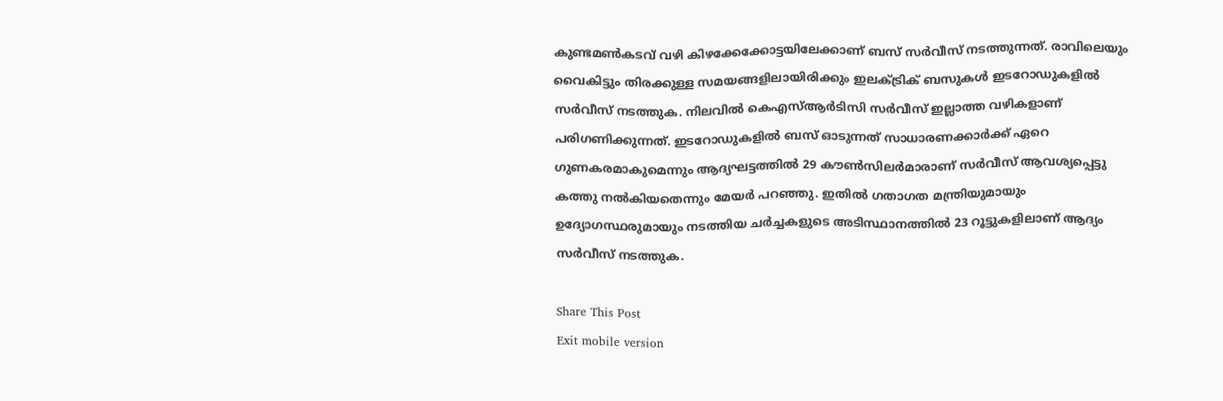കുണ്ടമണ്‍കടവ് വഴി കിഴക്കേക്കോട്ടയിലേക്കാണ് ബസ് സര്‍വീസ് നടത്തുന്നത്. രാവിലെയും വൈകിട്ടും തിരക്കുള്ള സമയങ്ങളിലായിരിക്കും ഇലക്ട്രിക് ബസുകള്‍ ഇടറോഡുകളില്‍ സര്‍വീസ് നടത്തുക. നിലവില്‍ കെഎസ്ആര്‍ടിസി സര്‍വീസ് ഇല്ലാത്ത വഴികളാണ് പരിഗണിക്കുന്നത്. ഇടറോഡുകളില്‍ ബസ് ഓടുന്നത് സാധാരണക്കാര്‍ക്ക് ഏറെ ഗുണകരമാകുമെന്നും ആദ്യഘട്ടത്തില്‍ 29 കൗണ്‍സിലര്‍മാരാണ് സര്‍വീസ് ആവശ്യപ്പെട്ടു കത്തു നല്‍കിയതെന്നും മേയര്‍ പറഞ്ഞു. ഇതില്‍ ഗതാഗത മന്ത്രിയുമായും ഉദ്യോഗസ്ഥരുമായും നടത്തിയ ചര്‍ച്ചകളുടെ അടിസ്ഥാനത്തില്‍ 23 റൂട്ടുകളിലാണ് ആദ്യം സര്‍വീസ് നടത്തുക.

Share This Post
Exit mobile version